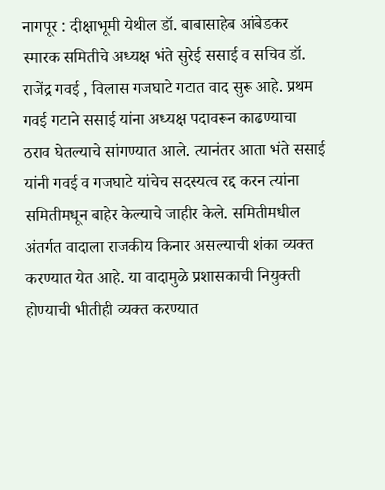नागपूर : दीक्षाभूमी येथील डॉ. बाबासाहेब आंबेडकर स्मारक समितीचे अध्यक्ष भंते सुरेई ससाई व सचिव डॉ. राजेंद्र गवई , विलास गजघाटे गटात वाद सुरू आहे. प्रथम गवई गटाने ससाई यांना अध्यक्ष पदावरून काढण्याचा ठराव घेतल्याचे सांगण्यात आले. त्यानंतर आता भंते ससाई यांनी गवई व गजघाटे यांचेच सदस्यत्व रद्द करन त्यांना समितीमधून बाहेर केल्याचे जाहीर केले. समितीमधील अंतर्गत वादाला राजकीय किनार असल्याची शंका व्यक्त करण्यात येत आहे. या वादामुळे प्रशासकाची नियुक्ती होण्याची भीतीही व्यक्त करण्यात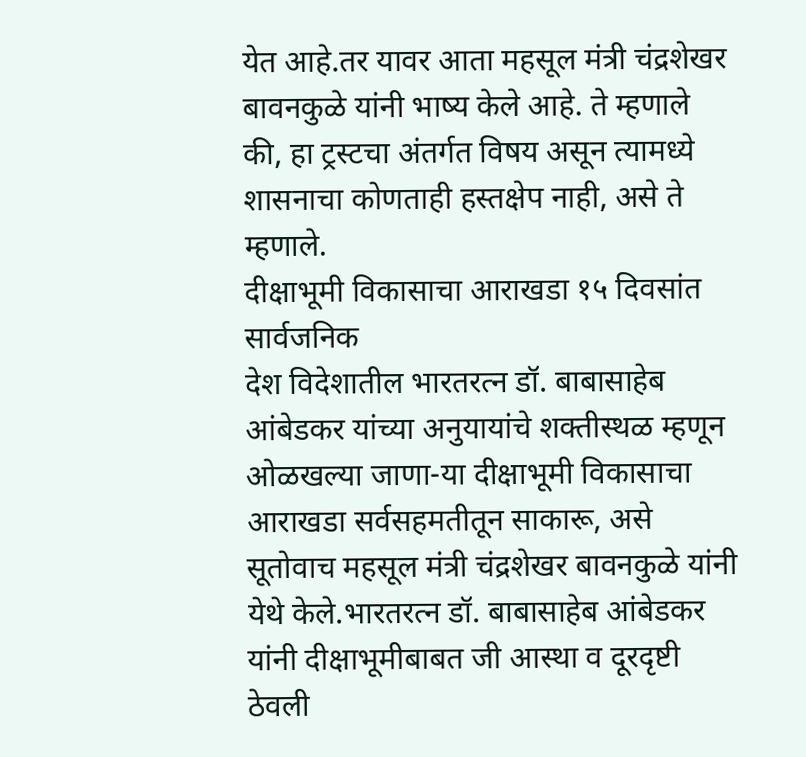येत आहे.तर यावर आता महसूल मंत्री चंद्रशेखर बावनकुळे यांनी भाष्य केले आहे. ते म्हणाले की, हा ट्रस्टचा अंतर्गत विषय असून त्यामध्ये शासनाचा कोणताही हस्तक्षेप नाही, असे ते म्हणाले.
दीक्षाभूमी विकासाचा आराखडा १५ दिवसांत सार्वजनिक
देश विदेशातील भारतरत्न डॉ. बाबासाहेब आंबेडकर यांच्या अनुयायांचे शक्तीस्थळ म्हणून ओळखल्या जाणा-या दीक्षाभूमी विकासाचा आराखडा सर्वसहमतीतून साकारू, असे सूतोवाच महसूल मंत्री चंद्रशेखर बावनकुळे यांनी येथे केले.भारतरत्न डॉ. बाबासाहेब आंबेडकर यांनी दीक्षाभूमीबाबत जी आस्था व दूरदृष्टी ठेवली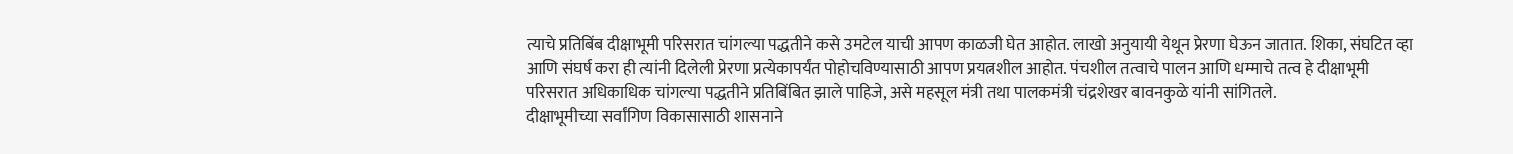त्याचे प्रतिबिंब दीक्षाभूमी परिसरात चांगल्या पद्धतीने कसे उमटेल याची आपण काळजी घेत आहोत. लाखो अनुयायी येथून प्रेरणा घेऊन जातात. शिका, संघटित व्हा आणि संघर्ष करा ही त्यांनी दिलेली प्रेरणा प्रत्येकापर्यंत पोहोचविण्यासाठी आपण प्रयत्नशील आहोत. पंचशील तत्वाचे पालन आणि धम्माचे तत्व हे दीक्षाभूमी परिसरात अधिकाधिक चांगल्या पद्धतीने प्रतिबिंबित झाले पाहिजे, असे महसूल मंत्री तथा पालकमंत्री चंद्रशेखर बावनकुळे यांनी सांगितले.
दीक्षाभूमीच्या सर्वांगिण विकासासाठी शासनाने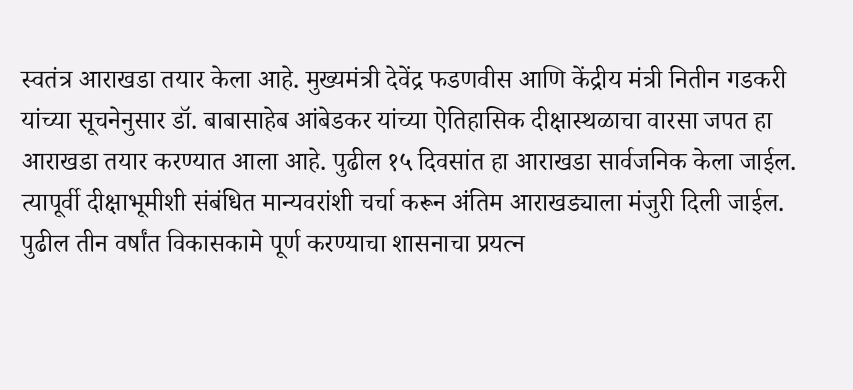स्वतंत्र आराखडा तयार केला आहे. मुख्यमंत्री देवेंद्र फडणवीस आणि केंद्रीय मंत्री नितीन गडकरी यांच्या सूचनेनुसार डॉ. बाबासाहेब आंबेडकर यांच्या ऐतिहासिक दीक्षास्थळाचा वारसा जपत हा आराखडा तयार करण्यात आला आहे. पुढील १५ दिवसांत हा आराखडा सार्वजनिक केला जाईल. त्यापूर्वी दीक्षाभूमीशी संबंधित मान्यवरांशी चर्चा करून अंतिम आराखड्याला मंजुरी दिली जाईल. पुढील तीन वर्षांत विकासकामे पूर्ण करण्याचा शासनाचा प्रयत्न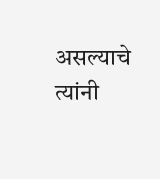असल्याचे त्यांनी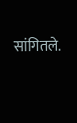सांगितले.